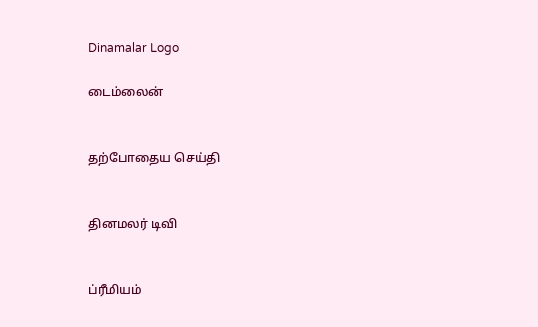Dinamalar Logo

டைம்லைன்


தற்போதைய செய்தி


தினமலர் டிவி


ப்ரீமியம்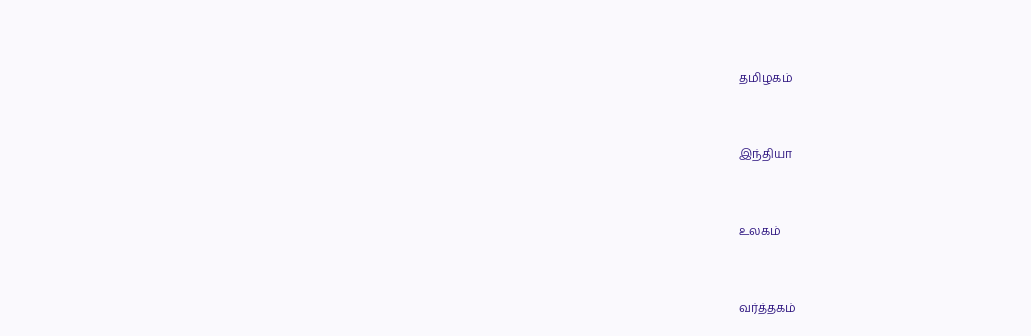தமிழகம்


இந்தியா


உலகம்


வர்த்தகம்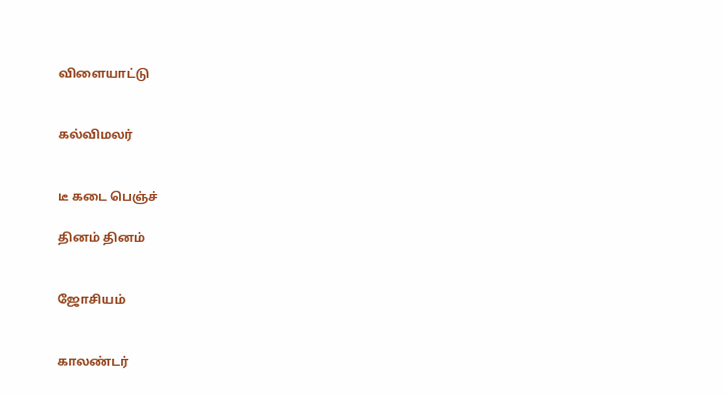விளையாட்டு


கல்விமலர்


டீ கடை பெஞ்ச்

தினம் தினம்


ஜோசியம்


காலண்டர்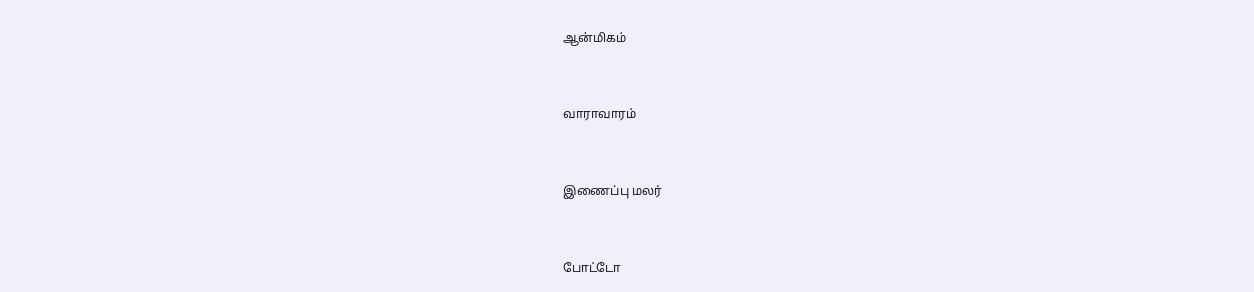ஆன்மிகம்


வாராவாரம்


இணைப்பு மலர்


போட்டோ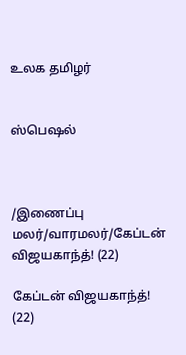உலக தமிழர்


ஸ்பெஷல்



/இணைப்பு மலர்/வாரமலர்/கேப்டன் விஜயகாந்த்! (22)

கேப்டன் விஜயகாந்த்! (22)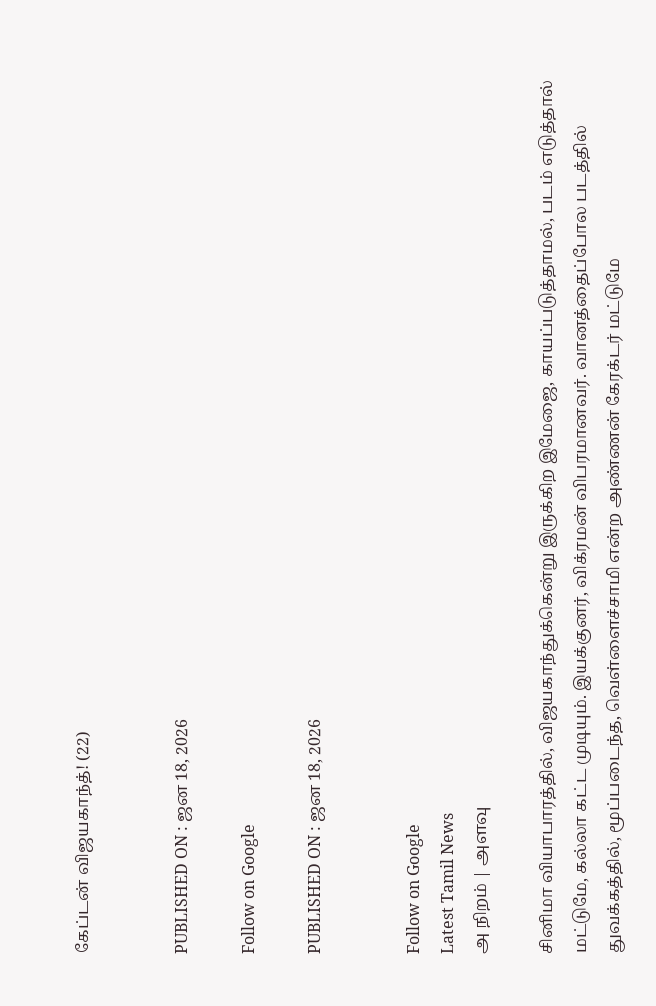கேப்டன் விஜயகாந்த்! (22)


PUBLISHED ON : ஜன 18, 2026

Follow on Google

PUBLISHED ON : ஜன 18, 2026


Follow on Google
Latest Tamil News
அ நிறம் | அளவு

சினிமா வியாபாரத்தில், விஜயகாந்துக்கென்று இருக்கிற இமேஜை, காயப்படுத்தாமல், படம் எடுத்தால் மட்டுமே, கல்லா கட்ட முடியும். இயக்குனர், விக்ரமன் விபரமானவர். வானத்தைப்போல படத்தில் துவக்கத்தில், மூப்படைந்த, வெள்ளைச்சாமி என்ற அண்ணன் கேரக்டர் மட்டுமே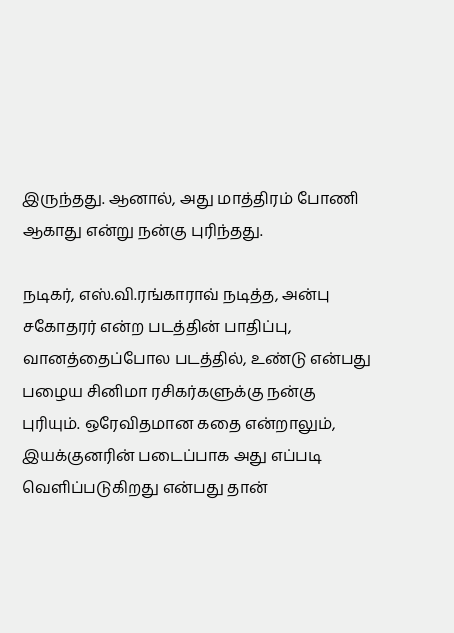இருந்தது. ஆனால், அது மாத்திரம் போணி ஆகாது என்று நன்கு புரிந்தது.

நடிகர், எஸ்.வி.ரங்காராவ் நடித்த, அன்பு சகோதரர் என்ற படத்தின் பாதிப்பு, வானத்தைப்போல படத்தில், உண்டு என்பது பழைய சினிமா ரசிகர்களுக்கு நன்கு புரியும். ஒரேவிதமான கதை என்றாலும், இயக்குனரின் படைப்பாக அது எப்படி வெளிப்படுகிறது என்பது தான்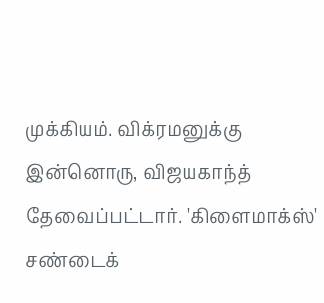முக்கியம். விக்ரமனுக்கு இன்னொரு, விஜயகாந்த் தேவைப்பட்டார். 'கிளைமாக்ஸ்' சண்டைக்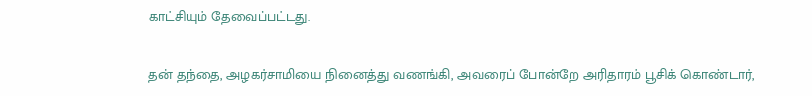காட்சியும் தேவைப்பட்டது.

தன் தந்தை, அழகர்சாமியை நினைத்து வணங்கி, அவரைப் போன்றே அரிதாரம் பூசிக் கொண்டார்,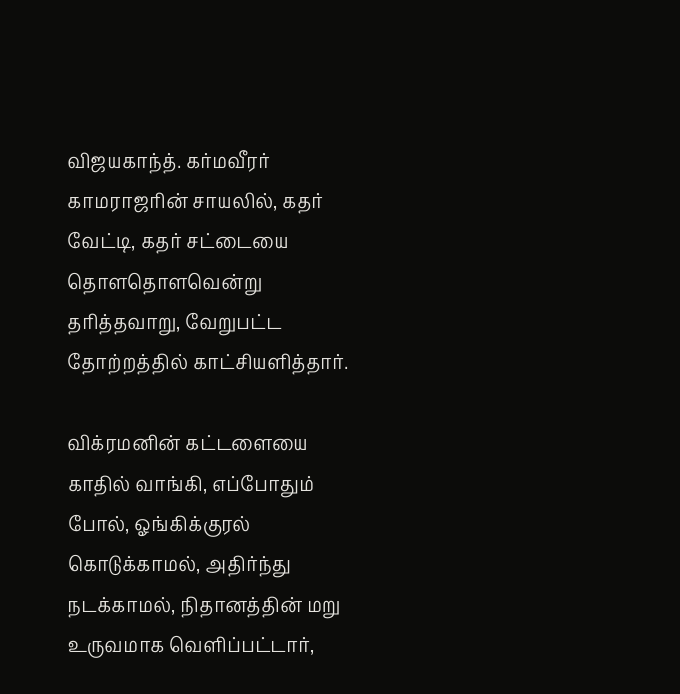விஜயகாந்த். கர்மவீரர் காமராஜரின் சாயலில், கதர் வேட்டி, கதர் சட்டையை தொளதொளவென்று தரித்தவாறு, வேறுபட்ட தோற்றத்தில் காட்சியளித்தார்.

விக்ரமனின் கட்டளையை காதில் வாங்கி, எப்போதும் போல், ஓங்கிக்குரல் கொடுக்காமல், அதிர்ந்து நடக்காமல், நிதானத்தின் மறு உருவமாக வெளிப்பட்டார்,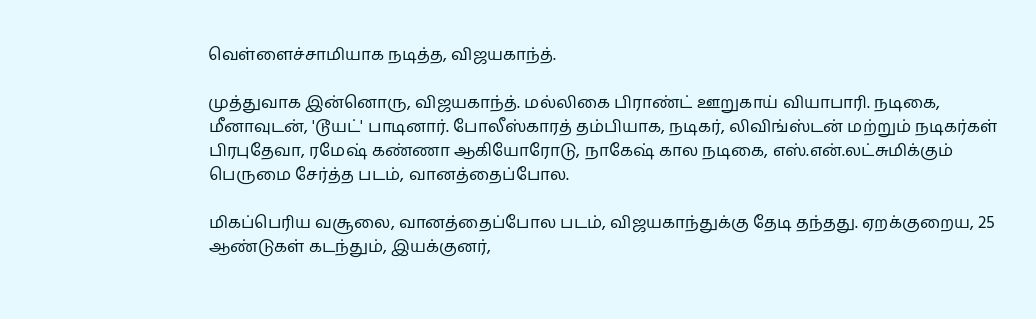வெள்ளைச்சாமியாக நடித்த, விஜயகாந்த்.

முத்துவாக இன்னொரு, விஜயகாந்த். மல்லிகை பிராண்ட் ஊறுகாய் வியாபாரி. நடிகை, மீனாவுடன், 'டூயட்' பாடினார். போலீஸ்காரத் தம்பியாக, நடிகர், லிவிங்ஸ்டன் மற்றும் நடிகர்கள் பிரபுதேவா, ரமேஷ் கண்ணா ஆகியோரோடு, நாகேஷ் கால நடிகை, எஸ்.என்.லட்சுமிக்கும் பெருமை சேர்த்த படம், வானத்தைப்போல.

மிகப்பெரிய வசூலை, வானத்தைப்போல படம், விஜயகாந்துக்கு தேடி தந்தது. ஏறக்குறைய, 25 ஆண்டுகள் கடந்தும், இயக்குனர்,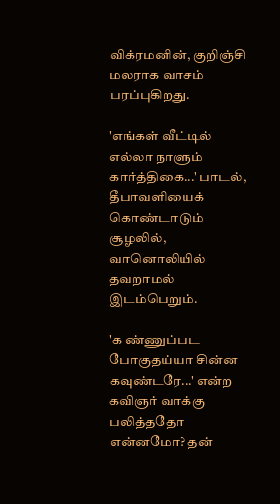விக்ரமனின், குறிஞ்சி மலராக வாசம் பரப்புகிறது.

'எங்கள் வீட்டில் எல்லா நாளும் கார்த்திகை...' பாடல், தீபாவளியைக் கொண்டாடும் சூழலில், வானொலியில் தவறாமல் இடம்பெறும்.

'க ண்ணுப்பட போகுதய்யா சின்ன கவுண்டரே...' என்ற கவிஞர் வாக்கு பலித்ததோ என்னமோ? தன்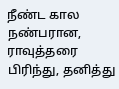நீண்ட கால நண்பரான, ராவுத்தரை பிரிந்து, தனித்து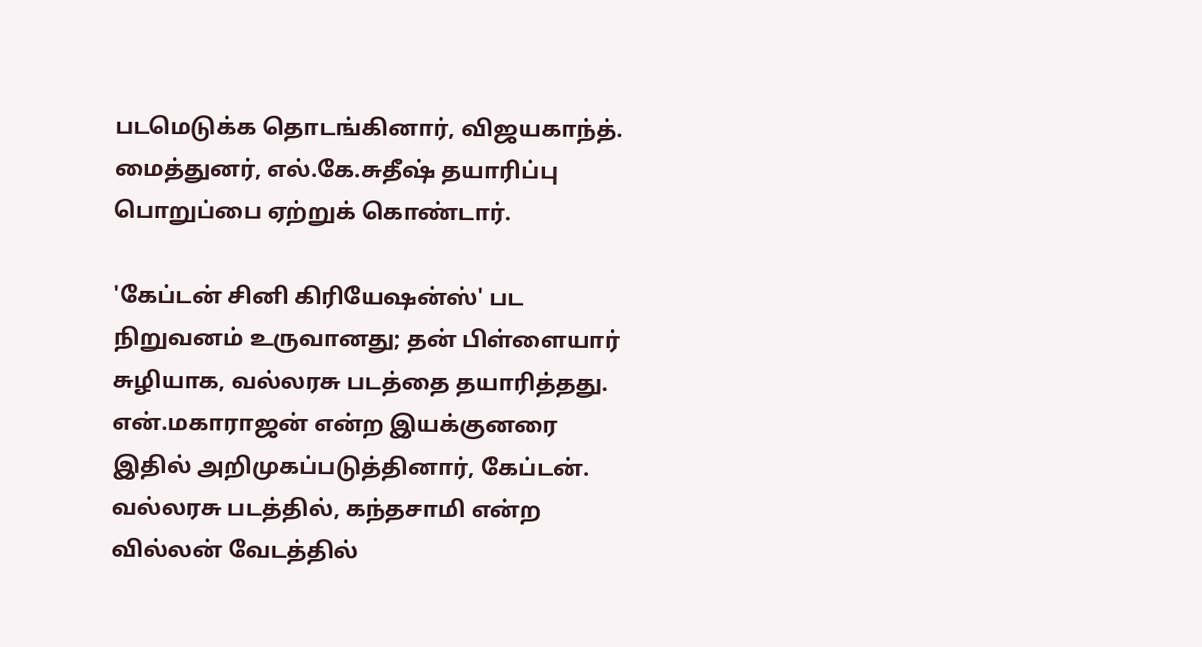படமெடுக்க தொடங்கினார், விஜயகாந்த். மைத்துனர், எல்.கே.சுதீஷ் தயாரிப்பு பொறுப்பை ஏற்றுக் கொண்டார்.

'கேப்டன் சினி கிரியேஷன்ஸ்' பட நிறுவனம் உருவானது; தன் பிள்ளையார் சுழியாக, வல்லரசு படத்தை தயாரித்தது. என்.மகாராஜன் என்ற இயக்குனரை இதில் அறிமுகப்படுத்தினார், கேப்டன். வல்லரசு படத்தில், கந்தசாமி என்ற வில்லன் வேடத்தில்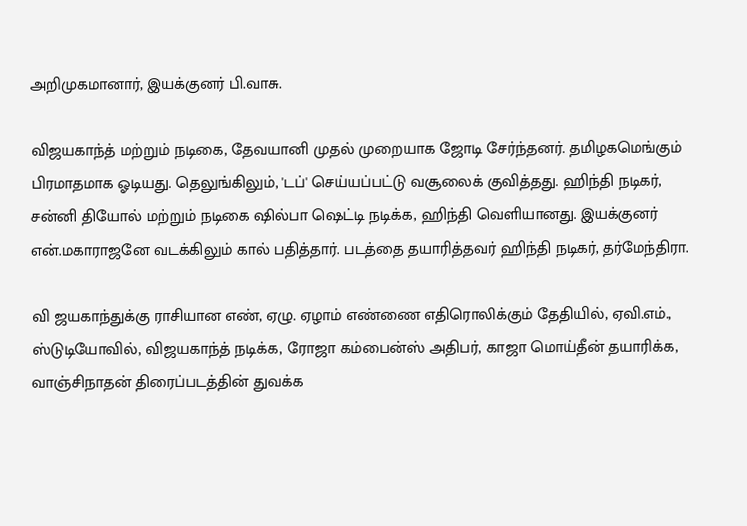அறிமுகமானார், இயக்குனர் பி.வாசு.

விஜயகாந்த் மற்றும் நடிகை, தேவயானி முதல் முறையாக ஜோடி சேர்ந்தனர். தமிழகமெங்கும் பிரமாதமாக ஓடியது. தெலுங்கிலும், 'டப்' செய்யப்பட்டு வசூலைக் குவித்தது. ஹிந்தி நடிகர், சன்னி தியோல் மற்றும் நடிகை ஷில்பா ஷெட்டி நடிக்க, ஹிந்தி வெளியானது. இயக்குனர் என்.மகாராஜனே வடக்கிலும் கால் பதித்தார். படத்தை தயாரித்தவர் ஹிந்தி நடிகர், தர்மேந்திரா.

வி ஜயகாந்துக்கு ராசியான எண், ஏழு. ஏழாம் எண்ணை எதிரொலிக்கும் தேதியில், ஏவி.எம்., ஸ்டுடியோவில், விஜயகாந்த் நடிக்க, ரோஜா கம்பைன்ஸ் அதிபர், காஜா மொய்தீன் தயாரிக்க, வாஞ்சிநாதன் திரைப்படத்தின் துவக்க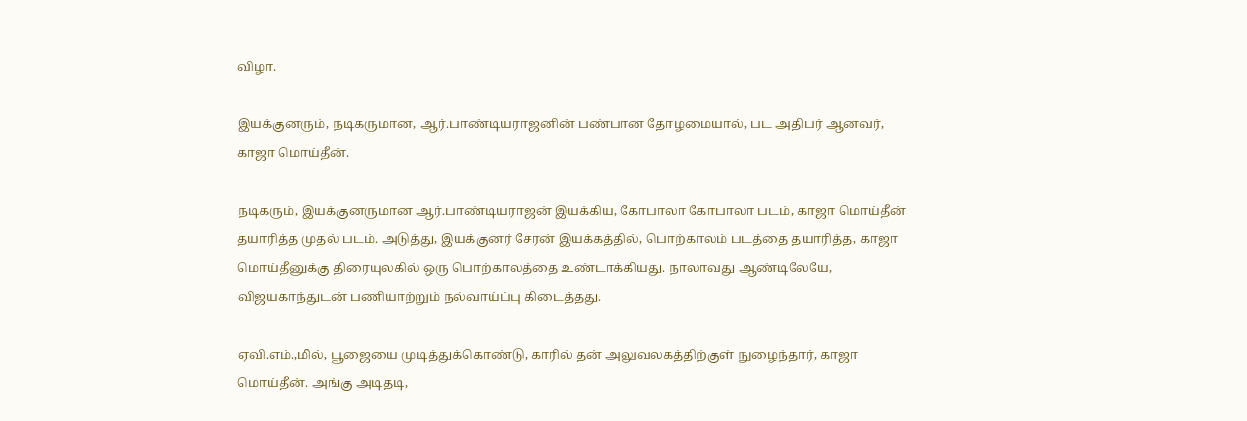விழா.

இயக்குனரும், நடிகருமான, ஆர்.பாண்டியராஜனின் பண்பான தோழமையால், பட அதிபர் ஆனவர், காஜா மொய்தீன்.

நடிகரும், இயக்குனருமான ஆர்.பாண்டியராஜன் இயக்கிய, கோபாலா கோபாலா படம், காஜா மொய்தீன் தயாரித்த முதல் படம். அடுத்து, இயக்குனர் சேரன் இயக்கத்தில், பொற்காலம் படத்தை தயாரித்த, காஜா மொய்தீனுக்கு திரையுலகில் ஒரு பொற்காலத்தை உண்டாக்கியது. நாலாவது ஆண்டிலேயே, விஜயகாந்துடன் பணியாற்றும் நல்வாய்ப்பு கிடைத்தது.

ஏவி.எம்.,மில், பூஜையை முடித்துக்கொண்டு, காரில் தன் அலுவலகத்திற்குள் நுழைந்தார், காஜா மொய்தீன். அங்கு அடிதடி,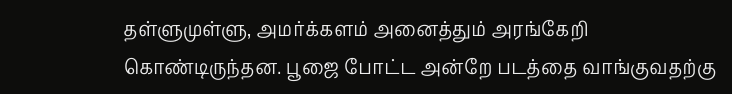தள்ளுமுள்ளு, அமர்க்களம் அனைத்தும் அரங்கேறி கொண்டிருந்தன. பூஜை போட்ட அன்றே படத்தை வாங்குவதற்கு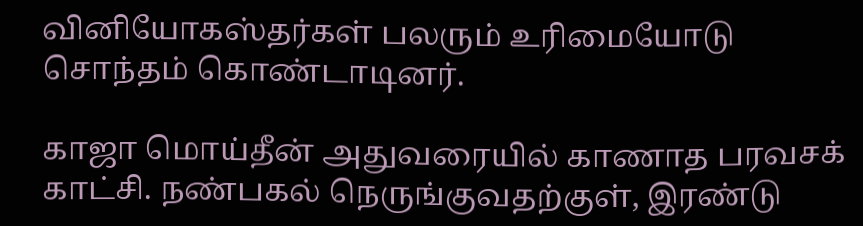வினியோகஸ்தர்கள் பலரும் உரிமையோடு சொந்தம் கொண்டாடினர்.

காஜா மொய்தீன் அதுவரையில் காணாத பரவசக் காட்சி. நண்பகல் நெருங்குவதற்குள், இரண்டு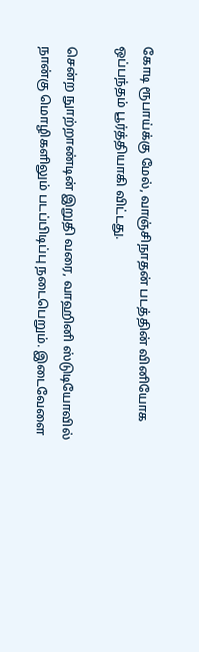கோடி ரூபாய்க்கு மேல், வாஞ்சிநாதன் படத்தின் வினியோக ஒப்பந்தம் பூர்த்தியாகி விட்டது.

சென்ற நுாற்றாண்டின் இறுதி வரை, வாஹினி ஸ்டுடியோவில் நான்கு மொழிகளிலும் படப்பிடிப்பு நடைபெறும். இடைவேளை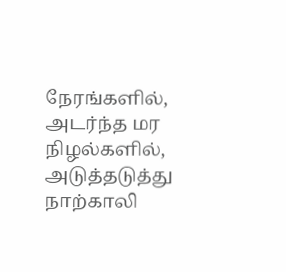நேரங்களில், அடர்ந்த மர நிழல்களில், அடுத்தடுத்து நாற்காலி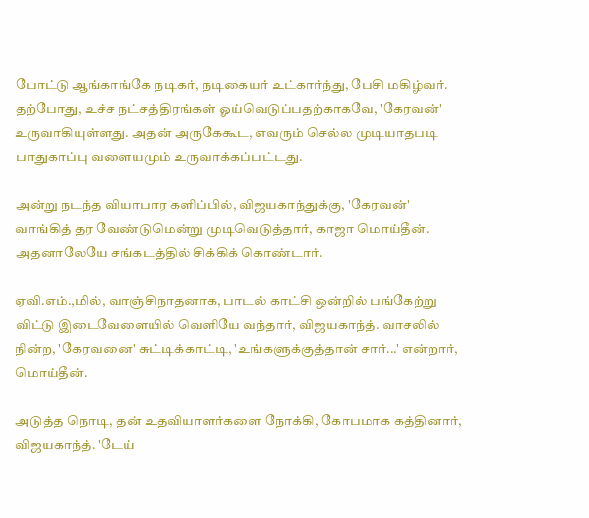போட்டு ஆங்காங்கே நடிகர், நடிகையர் உட்கார்ந்து, பேசி மகிழ்வர். தற்போது, உச்ச நட்சத்திரங்கள் ஓய்வெடுப்பதற்காகவே, 'கேரவன்' உருவாகியுள்ளது. அதன் அருகேகூட, எவரும் செல்ல முடியாதபடி பாதுகாப்பு வளையமும் உருவாக்கப்பட்டது.

அன்று நடந்த வியாபார களிப்பில், விஜயகாந்துக்கு, 'கேரவன்' வாங்கித் தர வேண்டுமென்று முடிவெடுத்தார், காஜா மொய்தீன். அதனாலேயே சங்கடத்தில் சிக்கிக் கொண்டார்.

ஏவி.எம்.,மில், வாஞ்சிநாதனாக, பாடல் காட்சி ஒன்றில் பங்கேற்று விட்டு இடைவேளையில் வெளியே வந்தார், விஜயகாந்த். வாசலில் நின்ற, 'கேரவனை' சுட்டிக்காட்டி, 'உங்களுக்குத்தான் சார்...' என்றார், மொய்தீன்.

அடுத்த நொடி, தன் உதவியாளர்களை நோக்கி, கோபமாக கத்தினார், விஜயகாந்த். 'டேய்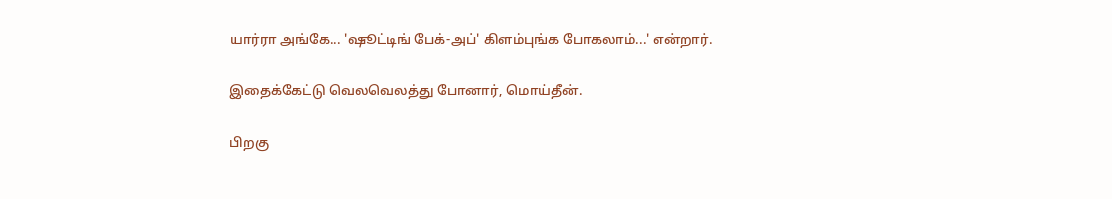யார்ரா அங்கே... 'ஷூட்டிங் பேக்-அப்' கிளம்புங்க போகலாம்...' என்றார்.

இதைக்கேட்டு வெலவெலத்து போனார், மொய்தீன்.

பிறகு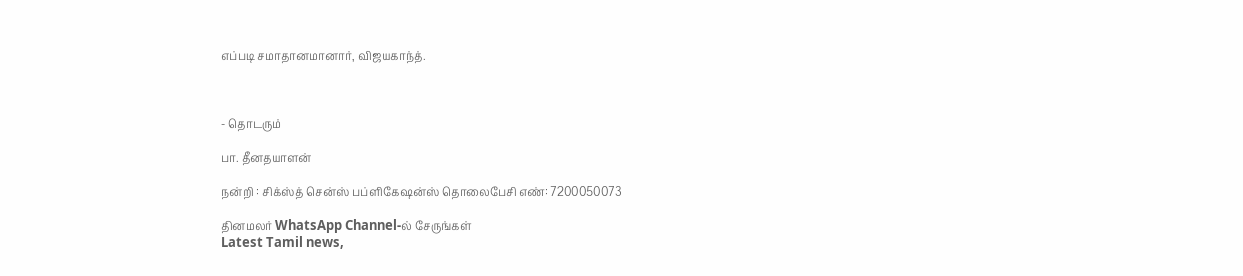எப்படி சமாதானமானார், விஜயகாந்த்.



- தொடரும்

பா. தீனதயாளன்

நன்றி : சிக்ஸ்த் சென்ஸ் பப்ளிகேஷன்ஸ் தொலைபேசி எண்: 7200050073

தினமலர் WhatsApp Channel-ல் சேருங்கள்
Latest Tamil news,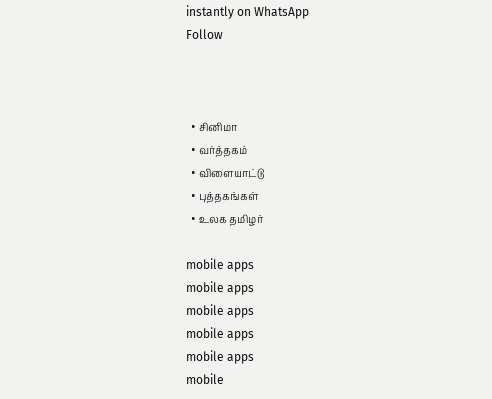instantly on WhatsApp
Follow



  • சினிமா
  • வர்த்தகம்
  • விளையாட்டு
  • புத்தகங்கள்
  • உலக தமிழர்

mobile apps
mobile apps
mobile apps
mobile apps
mobile apps
mobile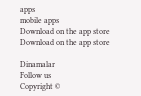apps
mobile apps
Download on the app store
Download on the app store

Dinamalar
Follow us
Copyright ©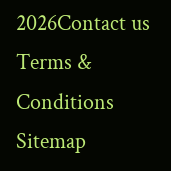2026Contact us
Terms & Conditions
Sitemap